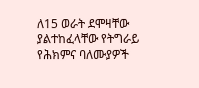ለ15 ወራት ደሞዛቸው ያልተከፈላቸው የትግራይ የሕክምና ባለሙያዎች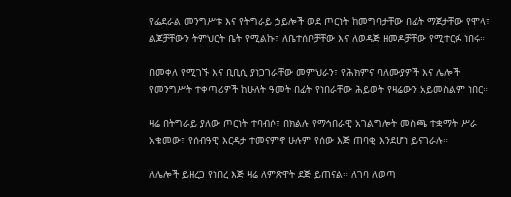የፌደራል መንግሥቱ እና የትግራይ ኃይሎች ወደ ጦርነት ከመግባታቸው በፊት ማጀታቸው የሞላ፣ ልጆቻቸውን ትምህርት ቤት የሚልኩ፣ ለቤተሰቦቻቸው እና ለወዳጅ ዘመዶቻቸው የሚተርፉ ነበሩ።

በመቀለ የሚገኙ እና ቢቢሲ ያነጋገራቸው መምህራን፣ የሕክምና ባለሙያዎች እና ሌሎች የመንግሥት ተቀጣሪዎች ከሁለት ዓመት በፊት የነበራቸው ሕይወት የዛሬውን አይመስልም ነበር።

ዛሬ በትግራይ ያለው ጦርነት ተባብሶ፣ በክልሉ የማኅበራዊ አገልግሎት መስጫ ተቋማት ሥራ አቁመው፣ የሰብዓዊ እርዳታ ተመናምኖ ሁሉም የሰው እጅ ጠባቂ እንደሆነ ይናገራሉ።

ለሌሎች ይዘረጋ የነበረ እጅ ዛሬ ለምጽዋት ደጅ ይጠናል። ለገባ ለወጣ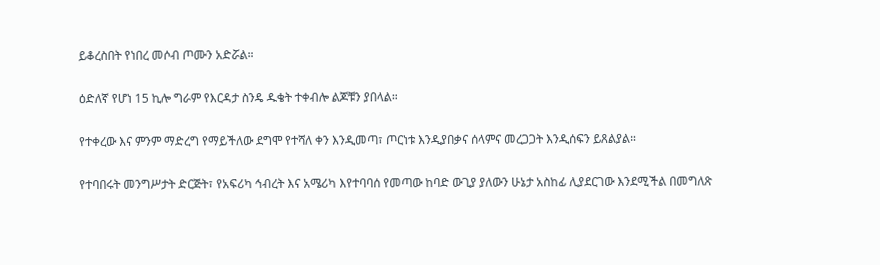ይቆረስበት የነበረ መሶብ ጦሙን አድሯል።

ዕድለኛ የሆነ 15 ኪሎ ግራም የእርዳታ ስንዴ ዱቄት ተቀብሎ ልጆቹን ያበላል።

የተቀረው እና ምንም ማድረግ የማይችለው ደግሞ የተሻለ ቀን እንዲመጣ፣ ጦርነቱ እንዲያበቃና ሰላምና መረጋጋት እንዲሰፍን ይጸልያል።

የተባበሩት መንግሥታት ድርጅት፣ የአፍሪካ ኅብረት እና አሜሪካ እየተባባሰ የመጣው ከባድ ውጊያ ያለውን ሁኔታ አስከፊ ሊያደርገው እንደሚችል በመግለጽ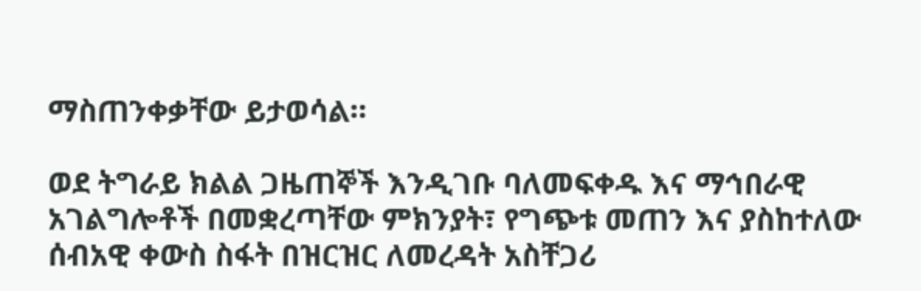ማስጠንቀቃቸው ይታወሳል።

ወደ ትግራይ ክልል ጋዜጠኞች እንዲገቡ ባለመፍቀዱ እና ማኅበራዊ አገልግሎቶች በመቋረጣቸው ምክንያት፣ የግጭቱ መጠን እና ያስከተለው ሰብአዊ ቀውስ ስፋት በዝርዝር ለመረዳት አስቸጋሪ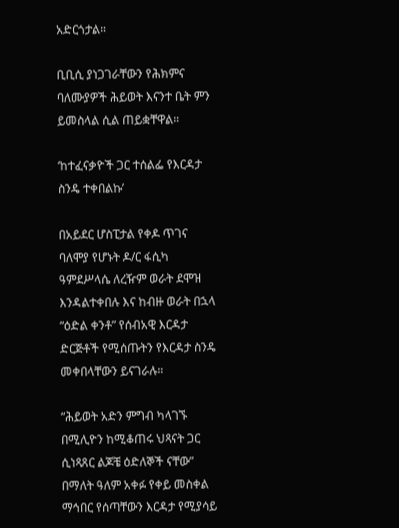አድርጎታል።

ቢቢሲ ያነጋገራቸውን የሕክምና ባለሙያዎች ሕይወት እናንተ ቤት ምን ይመስላል ሲል ጠይቋቸዋል።

‘ከተፈናቃዮች ጋር ተሰልፌ የእርዳታ ስንዴ ተቀበልኩ’

በአይደር ሆስፒታል የቀዶ ጥገና ባለሞያ የሆኑት ዶ/ር ፋሲካ ዓምደሥላሴ ለረዥም ወራት ደሞዝ እንዳልተቀበሉ እና ከብዙ ወራት በኋላ “ዕድል ቀንቶ” የሰብአዊ እርዳታ ድርጅቶች የሚሰጡትን የእርዳታ ስንዴ መቀበላቸውን ይናገራሉ።

“ሕይወት አድን ምግብ ካላገኙ በሚሊዮን ከሚቆጠሩ ህጻናት ጋር ሲነጻጸር ልጆቼ ዕድለኞች ናቸው” በማለት ዓለም አቀፉ የቀይ መስቀል ማኅበር የሰጣቸውን እርዳታ የሚያሳይ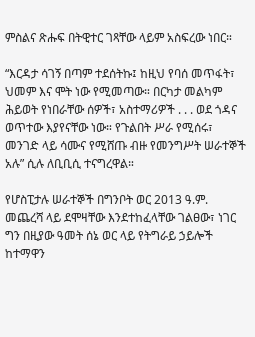ምስልና ጽሑፍ በትዊተር ገጻቸው ላይም አስፍረው ነበር።

“እርዳታ ሳገኝ በጣም ተደሰትኩ፤ ከዚህ የባሰ መጥፋት፣ ህመም እና ሞት ነው የሚመጣው። በርካታ መልካም ሕይወት የነበራቸው ሰዎች፣ አስተማሪዎች . . . ወደ ጎዳና ወጥተው እያየናቸው ነው። የጉልበት ሥራ የሚሰሩ፣ መንገድ ላይ ሳሙና የሚሸጡ ብዙ የመንግሥት ሠራተኞች አሉ” ሲሉ ለቢቢሲ ተናግረዋል።

የሆስፒታሉ ሠራተኞች በግንቦት ወር 2013 ዓ.ም. መጨረሻ ላይ ደሞዛቸው እንደተከፈላቸው ገልፀው፣ ነገር ግን በዚያው ዓመት ሰኔ ወር ላይ የትግራይ ኃይሎች ከተማዋን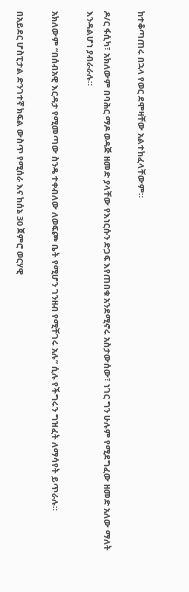ከተቆጣጠሩ በኋላ የወር ደሞዛቸው አልተከፈላቸውም።

ዶ/ር ፋሲካ፣ አክለውም በባሕር ማዶ ወዳጅ ዘመድ ያላቸው የእነርሱን ድጋፍ እየጠበቁ አንደሚኖሩ አስታውሰው፣ ነገር ግን ሁሉም የሚደግፈው ዘመድ አለው ማለት እንዳልሆነ ያብራራሉ።

አክለውም “በሰብአዊ እርዳታ የሚመጣው ስንዴ ተቀብለው ለወፍጮ ቤት የሚሆን ገንዘብ የሚቸገሩ አሉ” ሲሉ የችግሩን ግዝፈት ለማሳየት ይጥራሉ።

በአይደር ሆስፒታል ድንገተኛ ክፍል ውስጥ የሚሰራ እና ከሰኔ 30 ጀምሮ ወርሃዊ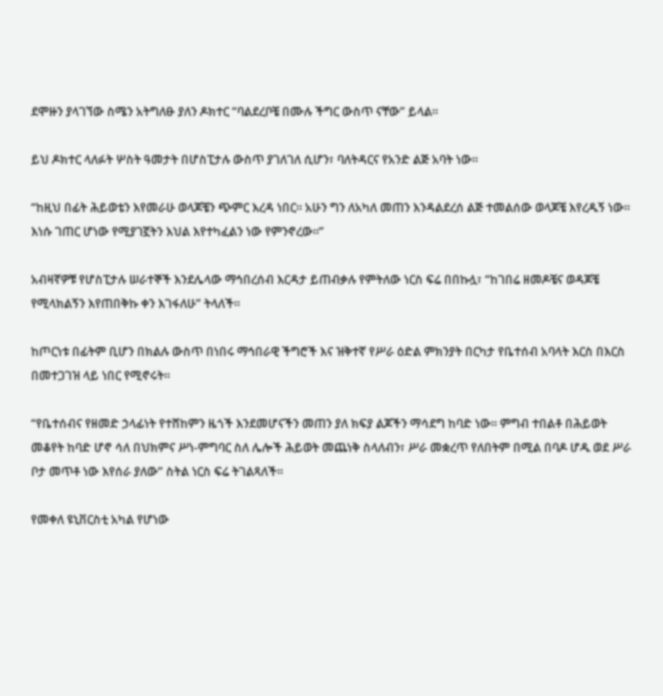ደሞዙን ያላገኘው ስሜን አትግለፁ ያለን ዶክተር “ባልደረቦቼ በሙሉ ችግር ውስጥ ናቸው” ይላል።

ይህ ዶክተር ላለፉት ሦስት ዓመታት በሆስፒታሉ ውስጥ ያገለገለ ሲሆን፣ ባለትዳርና የአንድ ልጅ አባት ነው።

“ከዚህ በፊት ሕይወቴን እየመራሁ ወላጆቼን ጭምር እረዳ ነበር። አሁን ግን ለአካለ መጠን እንዳልደረሰ ልጅ ተመልሰው ወላጆቼ እየረዱኝ ነው። እነሱ ገጠር ሆነው የሚያገኟትን እህል እየተካፈልን ነው የምንኖረው።”

አብዛኛዎቹ የሆስፒታሉ ሠራተኞች እንደሌላው ማኅበረሰብ እርዳታ ይጠብቃሉ የምትለው ነርስ ፍሬ በበኩሏ፣ “ከገበሬ ዘመዶቼና ወዳጆቼ የሚላክልኝን እየጠበቅኩ ቀን እገፋለሁ” ትላለች።

ከጦርነቱ በፊትም ቢሆን በክልሉ ውስጥ በነበሩ ማኅበራዊ ችግሮች እና ዝቅተኛ የሥራ ዕድል ምክንያት በርካታ የቤተሰብ አባላት እርስ በእርስ በመተጋገዝ ላይ ነበር የሚኖሩት።

“የቤተሰብና የዘመድ ኃላፊነት የተሸከምን ዜጎች እንደመሆናችን መጠን ያለ ክፍያ ልጆችን ማሳደግ ከባድ ነው። ምግብ ተበልቶ በሕይወት መቆየት ከባድ ሆኖ ሳለ በህክምና ሥነ-ምግባር ስለ ሌሎች ሕይወት መጨነቅ ስላለብን፣ ሥራ መቋረጥ የለበትም በሚል በባዶ ሆዱ ወደ ሥራ ቦታ መጥቶ ነው እየሰራ ያለው” ስትል ነርስ ፍሬ ትገልጻለች።

የመቀለ ዩኒቨርስቲ አካል የሆነው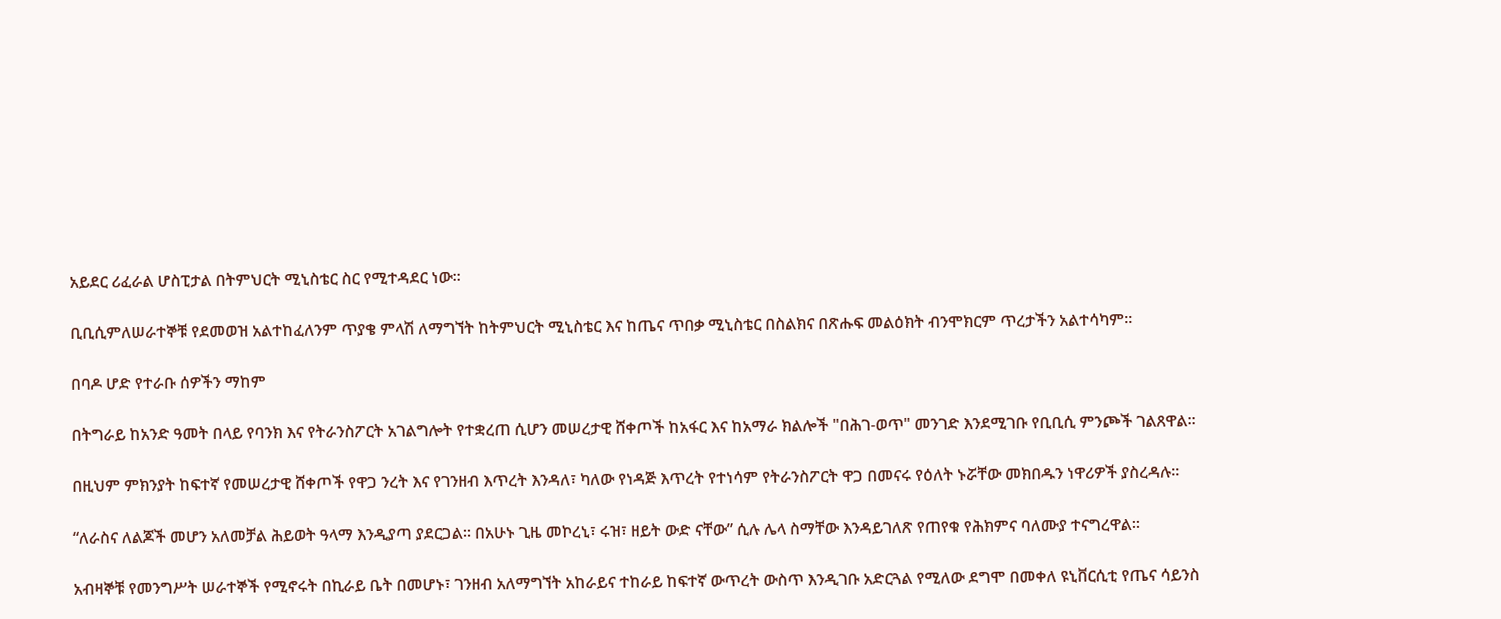አይደር ሪፈራል ሆስፒታል በትምህርት ሚኒስቴር ስር የሚተዳደር ነው።

ቢቢሲምለሠራተኞቹ የደመወዝ አልተከፈለንም ጥያቄ ምላሽ ለማግኘት ከትምህርት ሚኒስቴር እና ከጤና ጥበቃ ሚኒስቴር በስልክና በጽሑፍ መልዕክት ብንሞክርም ጥረታችን አልተሳካም።

በባዶ ሆድ የተራቡ ሰዎችን ማከም

በትግራይ ከአንድ ዓመት በላይ የባንክ እና የትራንስፖርት አገልግሎት የተቋረጠ ሲሆን መሠረታዊ ሸቀጦች ከአፋር እና ከአማራ ክልሎች "በሕገ-ወጥ" መንገድ እንደሚገቡ የቢቢሲ ምንጮች ገልጸዋል።

በዚህም ምክንያት ከፍተኛ የመሠረታዊ ሸቀጦች የዋጋ ንረት እና የገንዘብ እጥረት እንዳለ፣ ካለው የነዳጅ እጥረት የተነሳም የትራንስፖርት ዋጋ በመናሩ የዕለት ኑሯቸው መክበዱን ነዋሪዎች ያስረዳሉ።

“ለራስና ለልጆች መሆን አለመቻል ሕይወት ዓላማ እንዲያጣ ያደርጋል። በአሁኑ ጊዜ መኮረኒ፣ ሩዝ፣ ዘይት ውድ ናቸው” ሲሉ ሌላ ስማቸው እንዳይገለጽ የጠየቁ የሕክምና ባለሙያ ተናግረዋል።

አብዛኞቹ የመንግሥት ሠራተኞች የሚኖሩት በኪራይ ቤት በመሆኑ፣ ገንዘብ አለማግኘት አከራይና ተከራይ ከፍተኛ ውጥረት ውስጥ እንዲገቡ አድርጓል የሚለው ደግሞ በመቀለ ዩኒቨርሲቲ የጤና ሳይንስ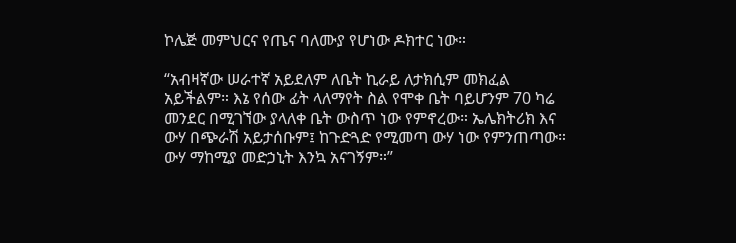ኮሌጅ መምህርና የጤና ባለሙያ የሆነው ዶክተር ነው።

“አብዛኛው ሠራተኛ አይደለም ለቤት ኪራይ ለታክሲም መክፈል አይችልም። እኔ የሰው ፊት ላለማየት ስል የሞቀ ቤት ባይሆንም 70 ካሬ መንደር በሚገኘው ያላለቀ ቤት ውስጥ ነው የምኖረው። ኤሌክትሪክ እና ውሃ በጭራሽ አይታሰቡም፤ ከጉድጓድ የሚመጣ ውሃ ነው የምንጠጣው። ውሃ ማከሚያ መድኃኒት እንኳ አናገኝም።”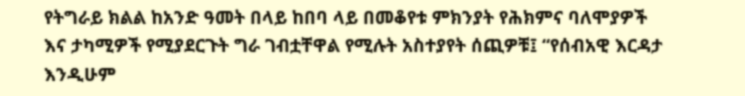የትግራይ ክልል ከአንድ ዓመት በላይ ከበባ ላይ በመቆየቱ ምክንያት የሕክምና ባለሞያዎች እና ታካሚዎች የሚያደርጉት ግራ ገብቷቸዋል የሚሉት አስተያየት ሰጪዎቹ፤ “የሰብአዊ እርዳታ እንዲሁም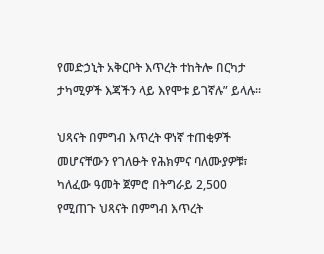የመድኃኒት አቅርቦት እጥረት ተከትሎ በርካታ ታካሚዎች እጃችን ላይ እየሞቱ ይገኛሉ” ይላሉ።

ህጻናት በምግብ እጥረት ዋነኛ ተጠቂዎች መሆናቸውን የገለፁት የሕክምና ባለሙያዎቹ፣ ካለፈው ዓመት ጀምሮ በትግራይ 2,500 የሚጠጉ ህጻናት በምግብ እጥረት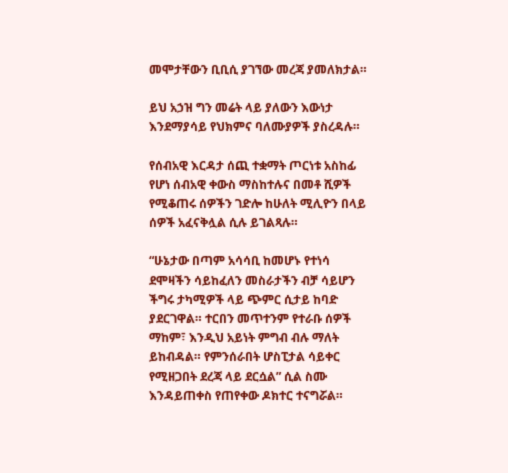መሞታቸውን ቢቢሲ ያገኘው መረጃ ያመለክታል።

ይህ አኃዝ ግን መሬት ላይ ያለውን እውነታ እንደማያሳይ የህክምና ባለሙያዎች ያስረዳሉ።

የሰብአዊ እርዳታ ሰጪ ተቋማት ጦርነቱ አስከፊ የሆነ ሰብአዊ ቀውስ ማስከተሉና በመቶ ሺዎች የሚቆጠሩ ሰዎችን ገድሎ ከሁለት ሚሊዮን በላይ ሰዎች አፈናቅሏል ሲሉ ይገልጻሉ።

“ሁኔታው በጣም አሳሳቢ ከመሆኑ የተነሳ ደሞዛችን ሳይከፈለን መስራታችን ብቻ ሳይሆን ችግሩ ታካሚዎች ላይ ጭምር ሲታይ ከባድ ያደርገዋል። ተርበን መጥተንም የተራቡ ሰዎች ማከም፣ እንዲህ አይነት ምግብ ብሉ ማለት ይከብዳል። የምንሰራበት ሆስፒታል ሳይቀር የሚዘጋበት ደረጃ ላይ ደርሷል” ሲል ስሙ እንዳይጠቀስ የጠየቀው ዶክተር ተናግሯል።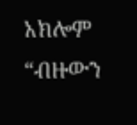አክሎም “ብዙውን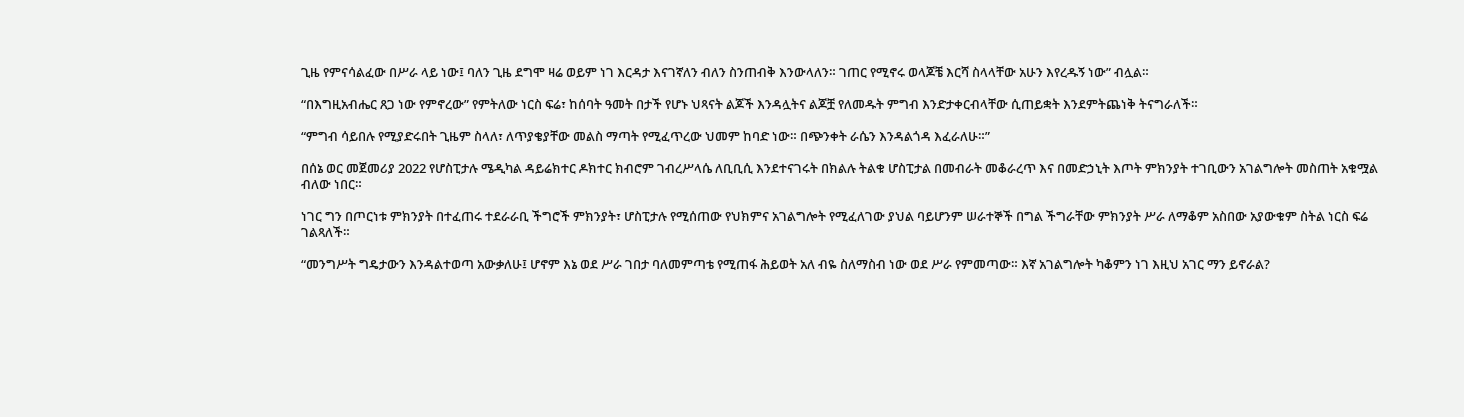ጊዜ የምናሳልፈው በሥራ ላይ ነው፤ ባለን ጊዜ ደግሞ ዛሬ ወይም ነገ እርዳታ እናገኛለን ብለን ስንጠብቅ እንውላለን። ገጠር የሚኖሩ ወላጆቼ እርሻ ስላላቸው አሁን እየረዱኝ ነው” ብሏል።

“በእግዚአብሔር ጸጋ ነው የምኖረው” የምትለው ነርስ ፍሬ፣ ከሰባት ዓመት በታች የሆኑ ህጻናት ልጆች እንዳሏትና ልጆቿ የለመዱት ምግብ እንድታቀርብላቸው ሲጠይቋት እንደምትጨነቅ ትናግራለች።

“ምግብ ሳይበሉ የሚያድሩበት ጊዜም ስላለ፣ ለጥያቄያቸው መልስ ማጣት የሚፈጥረው ህመም ከባድ ነው። በጭንቀት ራሴን እንዳልጎዳ እፈራለሁ።”

በሰኔ ወር መጀመሪያ 2022 የሆስፒታሉ ሜዲካል ዳይሬክተር ዶክተር ክብሮም ገብረሥላሴ ለቢቢሲ እንደተናገሩት በክልሉ ትልቁ ሆስፒታል በመብራት መቆራረጥ እና በመድኃኒት እጦት ምክንያት ተገቢውን አገልግሎት መስጠት አቁሟል ብለው ነበር።

ነገር ግን በጦርነቱ ምክንያት በተፈጠሩ ተደራራቢ ችግሮች ምክንያት፣ ሆስፒታሉ የሚሰጠው የህክምና አገልግሎት የሚፈለገው ያህል ባይሆንም ሠራተኞች በግል ችግራቸው ምክንያት ሥራ ለማቆም አስበው አያውቁም ስትል ነርስ ፍሬ ገልጻለች።

“መንግሥት ግዴታውን እንዳልተወጣ አውቃለሁ፤ ሆኖም እኔ ወደ ሥራ ገበታ ባለመምጣቴ የሚጠፋ ሕይወት አለ ብዬ ስለማስብ ነው ወደ ሥራ የምመጣው። እኛ አገልግሎት ካቆምን ነገ እዚህ አገር ማን ይኖራል?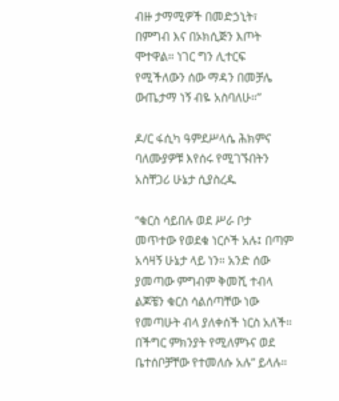ብዙ ታማሚዎች በመድኃኒት፣ በምግብ እና በኦክሲጅን እጦት ሞተዋል። ነገር ግን ሊተርፍ የሚችለውን ሰው ማዳን በመቻሌ ውጤታማ ነኝ ብዬ አስባለሁ።”

ዶ/ር ፋሲካ ዓምደሥላሴ ሕክምና ባለሙያዎቹ እየሰሩ የሚገኙበትን አስቸጋሪ ሁኔታ ሲያስረዱ

“ቁርስ ሳይበሉ ወደ ሥራ ቦታ መጥተው የወደቁ ነርሶች አሉ፤ በጣም አሳዛኝ ሁኔታ ላይ ነን። አንድ ሰው ያመጣው ምግብም ቅመሺ ተብላ ልጆቼን ቁርስ ሳልሰጣቸው ነው የመጣሁት ብላ ያለቀሰች ነርስ አለች። በችግር ምክንያት የሚለምኑና ወደ ቤተሰቦቻቸው የተመለሱ አሉ” ይላሉ።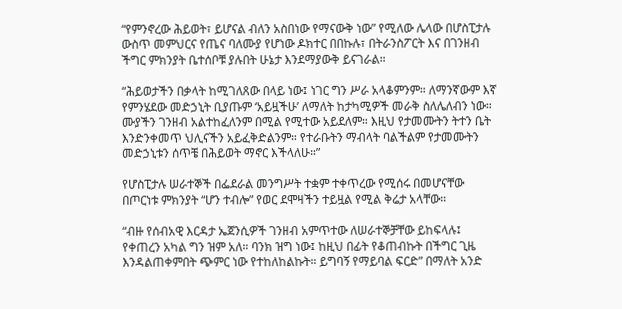“የምንኖረው ሕይወት፣ ይሆናል ብለን አስበነው የማናውቅ ነው” የሚለው ሌላው በሆስፒታሉ ውስጥ መምህርና የጤና ባለሙያ የሆነው ዶክተር በበኩሉ፣ በትራንስፖርት እና በገንዘብ ችግር ምክንያት ቤተሰቦቹ ያሉበት ሁኔታ እንደማያውቅ ይናገራል።

“ሕይወታችን በቃላት ከሚገለጸው በላይ ነው፤ ነገር ግን ሥራ አላቆምንም። ለማንኛውም እኛ የምንሄደው መድኃኒት ቢያጡም ‘አይዟችሁ’ ለማለት ከታካሚዎች መራቅ ስለሌለብን ነው። ሙያችን ገንዘብ አልተከፈለንም በሚል የሚተው አይደለም። እዚህ የታመሙትን ትተን ቤት እንድንቀመጥ ህሊናችን አይፈቅድልንም። የተራቡትን ማብላት ባልችልም የታመሙትን መድኃኒቱን ሰጥቼ በሕይወት ማኖር እችላለሁ።”

የሆስፒታሉ ሠራተኞች በፌደራል መንግሥት ተቋም ተቀጥረው የሚሰሩ በመሆናቸው በጦርነቱ ምክንያት “ሆን ተብሎ” የወር ደሞዛችን ተይዟል የሚል ቅሬታ አላቸው።

“ብዙ የሰብአዊ እርዳታ ኤጀንሲዎች ገንዘብ አምጥተው ለሠራተኞቻቸው ይከፍላሉ፤ የቀጠረን አካል ግን ዝም አለ። ባንክ ዝግ ነው፤ ከዚህ በፊት የቆጠብኩት በችግር ጊዜ እንዳልጠቀምበት ጭምር ነው የተከለከልኩት። ይግባኝ የማይባል ፍርድ” በማለት አንድ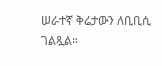ሠራተኛ ቅሬታውን ለቢቢሲ ገልጿል።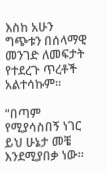እስከ አሁን ግጭቱን በሰላማዊ መንገድ ለመፍታት የተደረጉ ጥረቶች አልተሳኩም።

“በጣም የሚያሳስበኝ ነገር ይህ ሁኔታ መቼ እንደሚያበቃ ነው።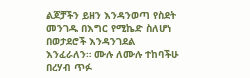ልጆቻችን ይዘን እንዳንወጣ የስደት መንገዱ በእግር የሚኬድ ስለሆነ በወታደሮች እንዳንገደል እንፈራለን። ሙሉ ለሙሉ ተከባችሁ በረሃብ ጥፉ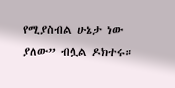የሚያስብል ሁኔታ ነው ያለው” ብሏል ዶክተሩ።